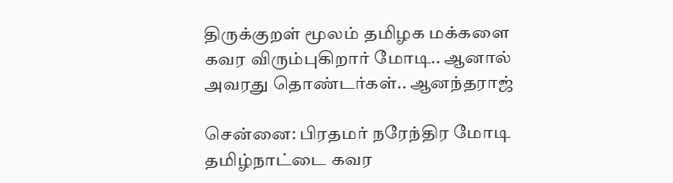திருக்குறள் மூலம் தமிழக மக்களை கவர விரும்புகிறார் மோடி.. ஆனால் அவரது தொண்டர்கள்.. ஆனந்தராஜ்

சென்னை: பிரதமர் நரேந்திர மோடி தமிழ்நாட்டை கவர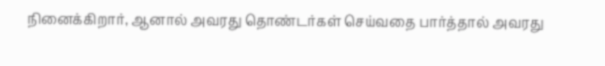நினைக்கிறார், ஆனால் அவரது தொண்டர்கள் செய்வதை பார்த்தால் அவரது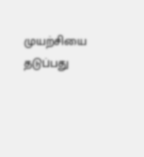முயற்சியை தடுப்பது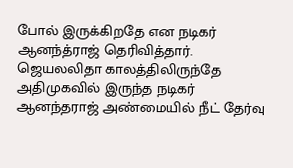போல் இருக்கிறதே என நடிகர் ஆனந்த்ராஜ் தெரிவித்தார். ஜெயலலிதா காலத்திலிருந்தே அதிமுகவில் இருந்த நடிகர் ஆனந்தராஜ் அண்மையில் நீட் தேர்வு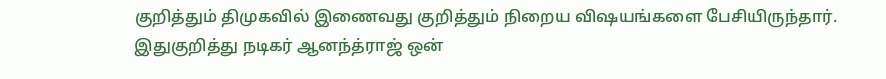குறித்தும் திமுகவில் இணைவது குறித்தும் நிறைய விஷயங்களை பேசியிருந்தார். இதுகுறித்து நடிகர் ஆனந்த்ராஜ் ஒன்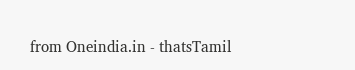from Oneindia.in - thatsTamil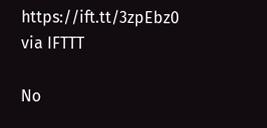https://ift.tt/3zpEbz0
via IFTTT

No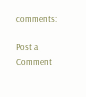comments:

Post a Comment